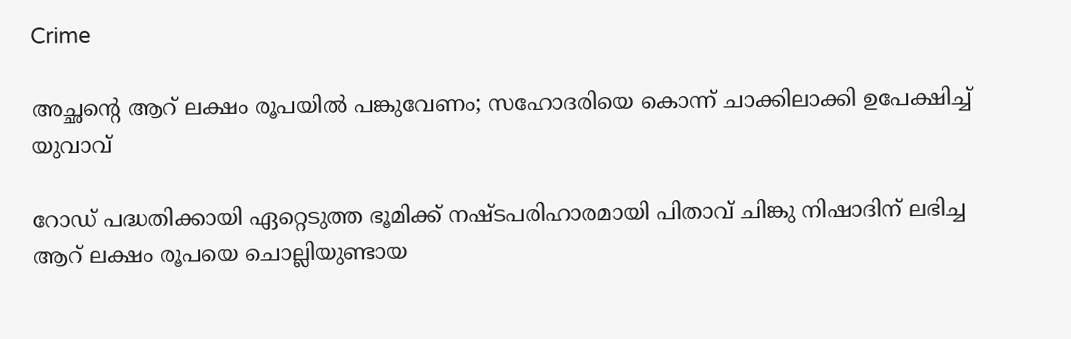Crime

അച്ഛന്‍റെ ആറ് ലക്ഷം രൂപയില്‍ പങ്കുവേണം; സഹോദരിയെ കൊന്ന് ചാക്കിലാക്കി ഉപേക്ഷിച്ച് യുവാവ്

റോഡ് പദ്ധതിക്കായി ഏറ്റെടുത്ത ഭൂമിക്ക് നഷ്ടപരിഹാരമായി പിതാവ് ചിങ്കു നിഷാദിന് ലഭിച്ച ആറ് ലക്ഷം രൂപയെ ചൊല്ലിയുണ്ടായ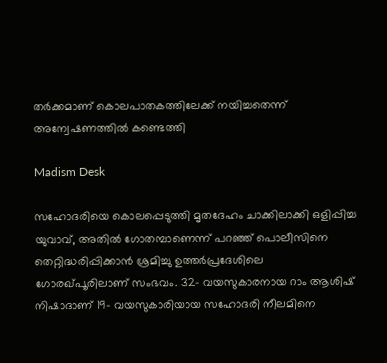തർക്കമാണ് കൊലപാതകത്തിലേക്ക് നയിച്ചതെന്ന് അന്വേഷണത്തിൽ കണ്ടെത്തി

Madism Desk

സഹോദരിയെ കൊലപ്പെടുത്തി മൃതദേഹം ചാക്കിലാക്കി ഒളിപ്പിച്ച യുവാവ്, അതിൽ ഗോതമ്പാണെന്ന് പറഞ്ഞ് പൊലീസിനെ തെറ്റിദ്ധരിപ്പിക്കാൻ ശ്രമിച്ചു ഉത്തർപ്രദേശിലെ ഗോരഖ്പൂരിലാണ് സംഭവം. 32- വയസുകാരനായ റാം ആശിഷ് നിഷാദാണ് 19- വയസുകാരിയായ സഹോദരി നീലമിനെ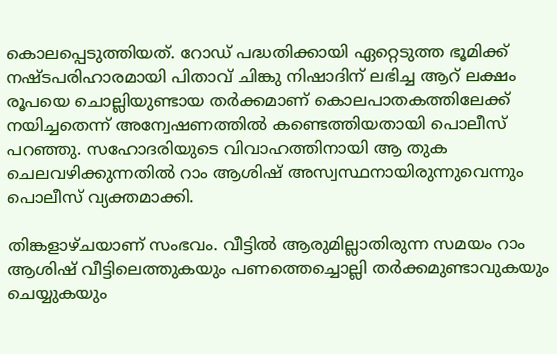കൊലപ്പെടുത്തിയത്. റോഡ് പദ്ധതിക്കായി ഏറ്റെടുത്ത ഭൂമിക്ക് നഷ്ടപരിഹാരമായി പിതാവ് ചിങ്കു നിഷാദിന് ലഭിച്ച ആറ് ലക്ഷം രൂപയെ ചൊല്ലിയുണ്ടായ തർക്കമാണ് കൊലപാതകത്തിലേക്ക് നയിച്ചതെന്ന് അന്വേഷണത്തിൽ കണ്ടെത്തിയതായി പൊലീസ് പറഞ്ഞു. സഹോദരിയുടെ വിവാഹത്തിനായി ആ തുക ചെലവഴിക്കുന്നതിൽ റാം ആശിഷ് അസ്വസ്ഥനായിരുന്നുവെന്നും പൊലീസ് വ്യക്തമാക്കി.

തിങ്കളാഴ്ചയാണ് സംഭവം. വീട്ടില്‍ ആരുമില്ലാതിരുന്ന സമയം റാം ആശിഷ് വീട്ടിലെത്തുകയും പണത്തെച്ചൊല്ലി തര്‍ക്കമുണ്ടാവുകയും ചെയ്യുകയും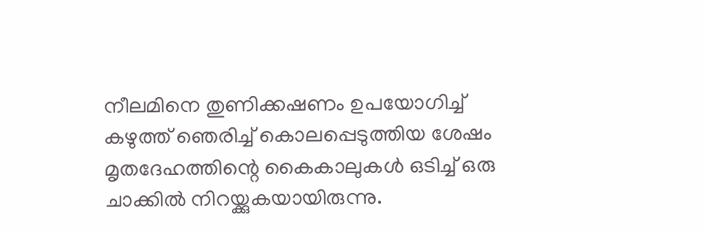നീലമിനെ തുണിക്കഷണം ഉപയോഗിച്ച് കഴുത്ത് ഞെരിച്ച് കൊലപ്പെടുത്തിയ ശേഷം മൃതദേഹത്തിന്റെ കൈകാലുകൾ ഒടിച്ച് ഒരു ചാക്കിൽ നിറയ്ക്കുകയായിരുന്നു.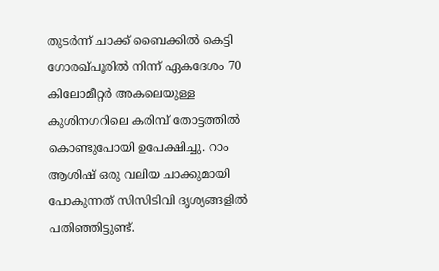തുടർന്ന് ചാക്ക് ബൈക്കിൽ കെട്ടി ഗോരഖ്പൂരിൽ നിന്ന് ഏകദേശം 70 കിലോമീറ്റർ അകലെയുള്ള കുശിനഗറിലെ കരിമ്പ് തോട്ടത്തിൽ കൊണ്ടുപോയി ഉപേക്ഷിച്ചു. റാം ആശിഷ് ഒരു വലിയ ചാക്കുമായി പോകുന്നത് സിസിടിവി ദൃശ്യങ്ങളിൽ പതിഞ്ഞിട്ടുണ്ട്.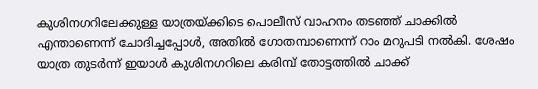കുശിനഗറിലേക്കുള്ള യാത്രയ്ക്കിടെ പൊലീസ് വാഹനം തടഞ്ഞ് ചാക്കിൽ എന്താണെന്ന് ചോദിച്ചപ്പോൾ, അതിൽ ഗോതമ്പാണെന്ന് റാം മറുപടി നൽകി. ശേഷം യാത്ര തുടർന്ന് ഇയാൾ കുശിനഗറിലെ കരിമ്പ് തോട്ടത്തിൽ ചാക്ക്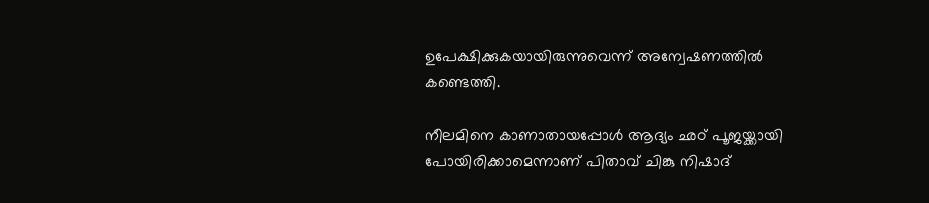ഉപേക്ഷിക്കുകയായിരുന്നുവെന്ന് അന്വേഷണത്തിൽ കണ്ടെത്തി.

നീലമിനെ കാണാതായപ്പോൾ ആദ്യം ഛഠ് പൂജയ്ക്കായി പോയിരിക്കാമെന്നാണ് പിതാവ് ചിങ്കു നിഷാദ്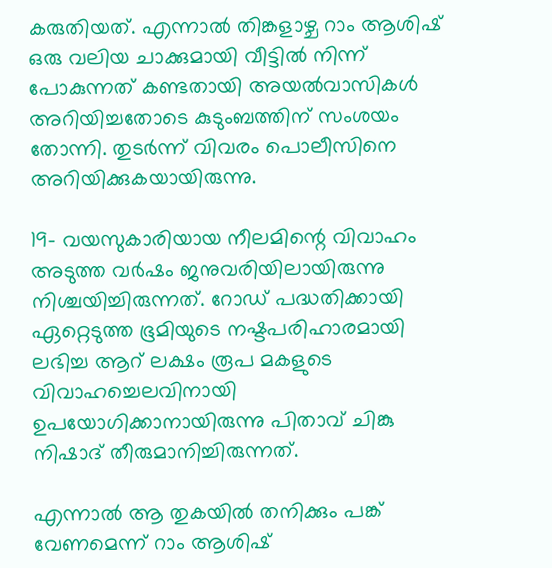കരുതിയത്. എന്നാൽ തിങ്കളാഴ്ച റാം ആശിഷ് ഒരു വലിയ ചാക്കുമായി വീട്ടിൽ നിന്ന് പോകുന്നത് കണ്ടതായി അയൽവാസികൾ അറിയിച്ചതോടെ കുടുംബത്തിന് സംശയം തോന്നി. തുടർന്ന് വിവരം പൊലീസിനെ അറിയിക്കുകയായിരുന്നു.

19- വയസുകാരിയായ നീലമിന്റെ വിവാഹം അടുത്ത വർഷം ജനുവരിയിലായിരുന്നു നിശ്ചയിച്ചിരുന്നത്. റോഡ് പദ്ധതിക്കായി ഏറ്റെടുത്ത ഭൂമിയുടെ നഷ്ടപരിഹാരമായി ലഭിച്ച ആറ് ലക്ഷം രൂപ മകളുടെ വിവാഹച്ചെലവിനായി ഉപയോഗിക്കാനായിരുന്നു പിതാവ് ചിങ്കു നിഷാദ് തീരുമാനിച്ചിരുന്നത്.

എന്നാൽ ആ തുകയിൽ തനിക്കും പങ്ക് വേണമെന്ന് റാം ആശിഷ്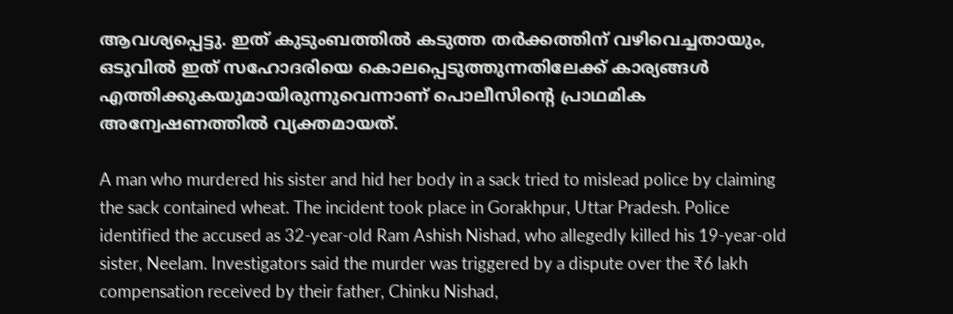ആവശ്യപ്പെട്ടു. ഇത് കുടുംബത്തിൽ കടുത്ത തർക്കത്തിന് വഴിവെച്ചതായും, ഒടുവിൽ ഇത് സഹോദരിയെ കൊലപ്പെടുത്തുന്നതിലേക്ക് കാര്യങ്ങൾ എത്തിക്കുകയുമായിരുന്നുവെന്നാണ് പൊലീസിന്റെ പ്രാഥമിക അന്വേഷണത്തിൽ വ്യക്തമായത്.

A man who murdered his sister and hid her body in a sack tried to mislead police by claiming the sack contained wheat. The incident took place in Gorakhpur, Uttar Pradesh. Police identified the accused as 32-year-old Ram Ashish Nishad, who allegedly killed his 19-year-old sister, Neelam. Investigators said the murder was triggered by a dispute over the ₹6 lakh compensation received by their father, Chinku Nishad,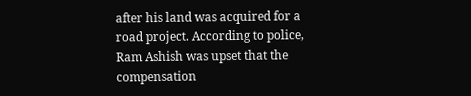after his land was acquired for a road project. According to police, Ram Ashish was upset that the compensation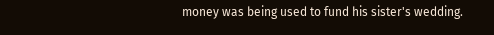money was being used to fund his sister's wedding.